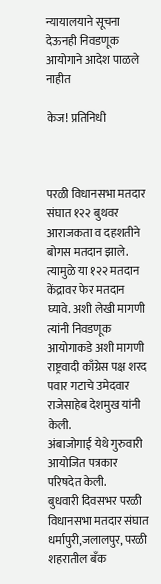न्यायालयाने सूचना देऊनही निवडणूक आयोगाने आदेश पाळले नाहीत

केज! प्रतिनिधी



परळी विधानसभा मतदार संघात १२२ बुथवर आराजकता व दहशतीने बोगस मतदान झाले. त्यामुळे या १२२ मतदान केंद्रावर फेर मतदान घ्यावे. अशी लेखी मागणी त्यांनी निवडणूक आयोगाकडे अशी मागणी राष्ट्रवादी काँग्रेस पक्ष शरद पवार गटाचे उमेदवार राजेसाहेब देशमुख यांनी केली.
अंबाजोगाई येथे गुरुवारी आयोजित पत्रकार परिषदेत केली.
बुधवारी दिवसभर परळी विधानसभा मतदार संघात धर्मापुरी,जलालपुर, परळी शहरातील बँक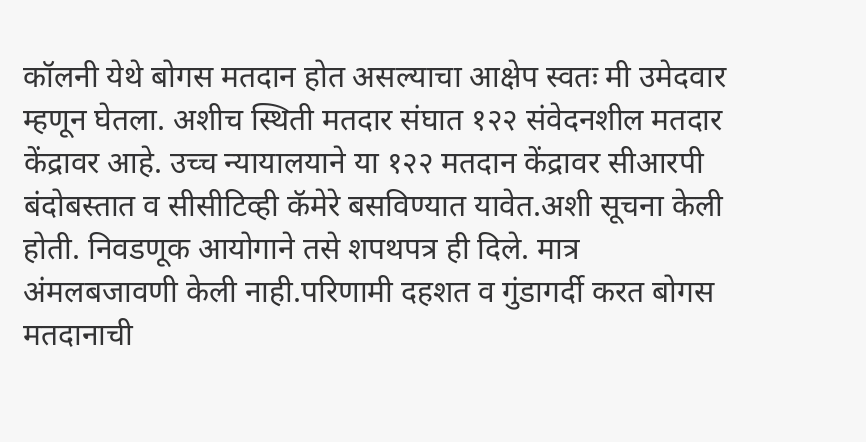कॉलनी येथे बोगस मतदान होत असल्याचा आक्षेप स्वतः मी उमेदवार म्हणून घेतला. अशीच स्थिती मतदार संघात १२२ संवेदनशील मतदार केंद्रावर आहे. उच्च न्यायालयाने या १२२ मतदान केंद्रावर सीआरपी बंदोबस्तात व सीसीटिव्ही कॅमेरे बसविण्यात यावेत.अशी सूचना केली होती. निवडणूक आयोगाने तसे शपथपत्र ही दिले. मात्र अंमलबजावणी केली नाही.परिणामी दहशत व गुंडागर्दी करत बोगस मतदानाची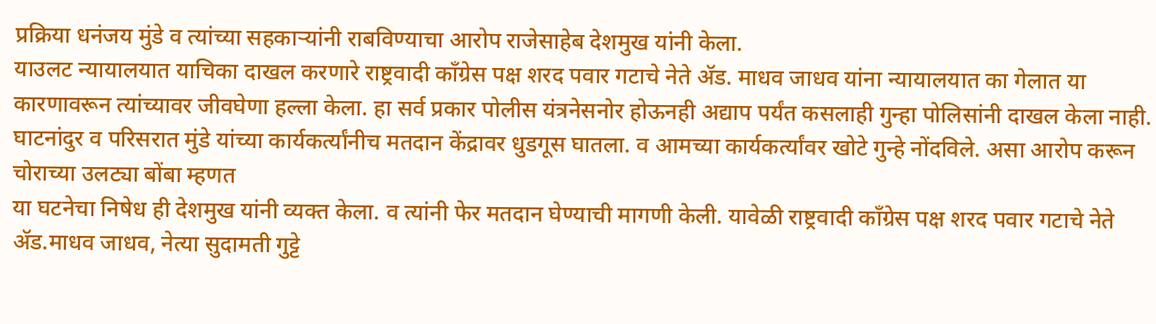प्रक्रिया धनंजय मुंडे व त्यांच्या सहकाऱ्यांनी राबविण्याचा आरोप राजेसाहेब देशमुख यांनी केला.
याउलट न्यायालयात याचिका दाखल करणारे राष्ट्रवादी काँग्रेस पक्ष शरद पवार गटाचे नेते ॲड. माधव जाधव यांना न्यायालयात का गेलात या कारणावरून त्यांच्यावर जीवघेणा हल्ला केला. हा सर्व प्रकार पोलीस यंत्रनेसनोर होऊनही अद्याप पर्यंत कसलाही गुन्हा पोलिसांनी दाखल केला नाही. घाटनांदुर व परिसरात मुंडे यांच्या कार्यकर्त्यांनीच मतदान केंद्रावर धुडगूस घातला. व आमच्या कार्यकर्त्यांवर खोटे गुन्हे नोंदविले. असा आरोप करून चोराच्या उलट्या बोंबा म्हणत
या घटनेचा निषेध ही देशमुख यांनी व्यक्त केला. व त्यांनी फेर मतदान घेण्याची मागणी केली. यावेळी राष्ट्रवादी काँग्रेस पक्ष शरद पवार गटाचे नेते ॲड.माधव जाधव, नेत्या सुदामती गुट्टे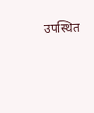उपस्थित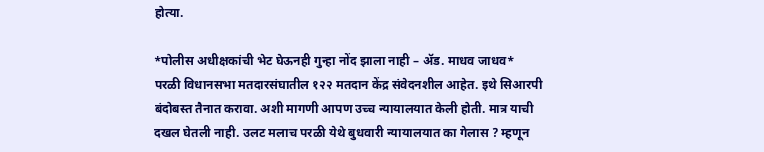होत्या.

*पोलीस अधीक्षकांची भेट घेऊनही गुन्हा नोंद झाला नाही – ॲड. माधव जाधव*
परळी विधानसभा मतदारसंघातील १२२ मतदान केंद्र संवेदनशील आहेत. इथे सिआरपी बंदोबस्त तैनात करावा. अशी मागणी आपण उच्च न्यायालयात केली होती. मात्र याची दखल घेतली नाही. उलट मलाच परळी येथे बुधवारी न्यायालयात का गेलास ? म्हणून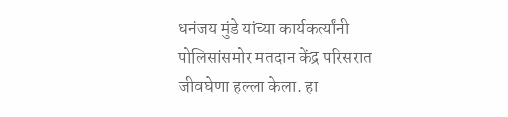धनंजय मुंडे यांच्या कार्यकर्त्यांनी पोलिसांसमोर मतदान केंद्र परिसरात जीवघेणा हल्ला केला. हा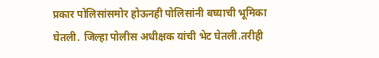प्रकार पोलिसांसमोर होऊनही पोलिसांनी बघ्याची भूमिका घेतली. जिल्हा पोलीस अधीक्षक यांची भेट घेतली.तरीही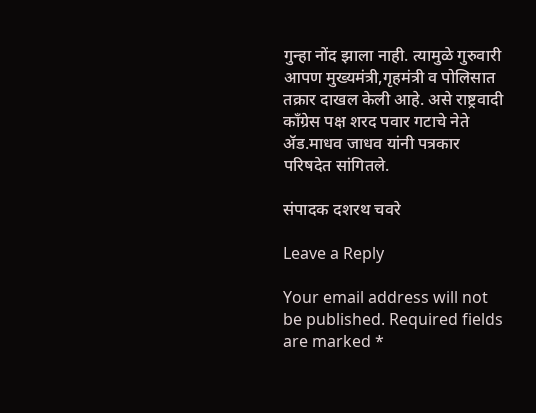गुन्हा नोंद झाला नाही. त्यामुळे गुरुवारी आपण मुख्यमंत्री,गृहमंत्री व पोलिसात तक्रार दाखल केली आहे. असे राष्ट्रवादी काँग्रेस पक्ष शरद पवार गटाचे नेते ॲड.माधव जाधव यांनी पत्रकार परिषदेत सांगितले.

संपादक दशरथ चवरे

Leave a Reply

Your email address will not be published. Required fields are marked *